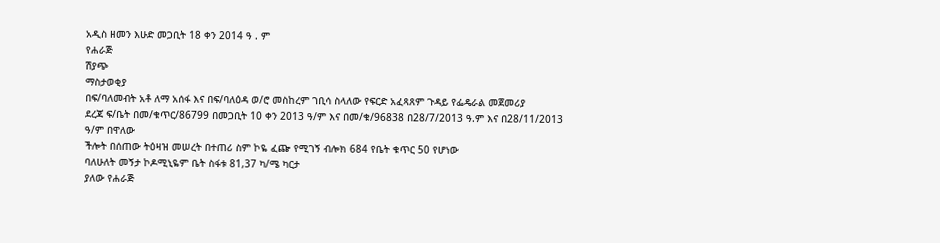አዲስ ዘመን እሁድ መጋቢት 18 ቀን 2014 ዓ . ም
የሐራጅ
ሽያጭ
ማስታወቂያ
በፍ/ባለመብት አቶ ለማ አሰፋ እና በፍ/ባለዕዳ ወ/ሮ መስከረም ገቢሳ ስላለው የፍርድ አፈጻጸም ጉዳይ የፌዴራል መጀመሪያ
ደረጃ ፍ/ቤት በመ/ቁጥር/86799 በመጋቢት 10 ቀን 2013 ዓ/ም እና በመ/ቁ/96838 በ28/7/2013 ዓ.ም እና በ28/11/2013
ዓ/ም በዋለው
ችሎት በሰጠው ትዕዛዝ መሠረት በተጠሪ ስም ኮዬ ፈጬ የሚገኝ ብሎክ 684 የቤት ቁጥር 50 የሆነው
ባለሁለት መኝታ ኮዶሚኒዬም ቤት ስፋቱ 81,37 ካ/ሜ ካርታ
ያለው የሐራጅ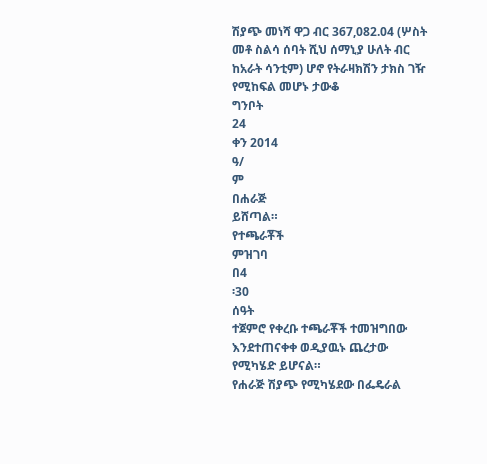ሽያጭ መነሻ ዋጋ ብር 367,082.04 (ሦስት
መቶ ስልሳ ሰባት ሺህ ሰማኒያ ሁለት ብር ከአራት ሳንቲም) ሆኖ የትራዛክሽን ታክስ ገዥ የሚከፍል መሆኑ ታውቆ
ግንቦት
24
ቀን 2014
ዓ/
ም
በሐራጅ
ይሸጣል።
የተጫራቾች
ምዝገባ
በ4
፡30
ሰዓት
ተጀምሮ የቀረቡ ተጫራቾች ተመዝግበው
እንደተጠናቀቀ ወዲያዉኑ ጨረታው የሚካሄድ ይሆናል።
የሐራጅ ሽያጭ የሚካሄደው በፌዴራል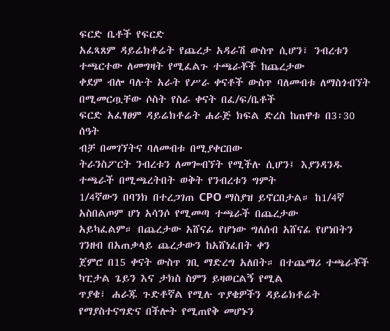ፍርድ ቤቶች የፍርድ
አፈጻጸም ዳይሬክቶሬት የጨረታ አዳራሽ ውስጥ ሲሆን፣ ንብረቱን ተጫርተው ለመግዛት የሚፈልጉ ተጫራቾች ከጨረታው
ቀደም ብሎ ባሉት አራት የሥራ ቀናቶች ውስጥ ባለመብቱ ለማስጎብኘት በሚመርጧቸው ሶስት የስራ ቀናት በፈ/ፍ/ቤቶች
ፍርድ አፈፃፀም ዳይሬክቶሬት ሐራጅ ክፍል ድረስ ከጠዋቱ በ3፡30 ሰዓት
ብቻ በመገኘትና ባለመብቱ በሚያቀርበው
ትራንስፖርት ንብረቱን ለመጐብኘት የሚችሉ ሲሆን፤ እያንዳንዱ ተጫራች በሚጫረትበት ወቅት የንብረቱን ግምት
1/4ኛውን በባንክ በተረጋገጠ CPO ማስያዝ ይኖርበታል። ከ1/4ኛ አስበልጦም ሆነ አሳንሶ የሚመጣ ተጫራች በጨረታው
አይካፈልም። በጨረታው አሸናፊ የሆነው ግለሰብ አሸናፊ የሆነበትን ገንዘብ በአጠቃላይ ጨረታውን ከአሸነፈበት ቀን
ጀምሮ በ15 ቀናት ውስጥ ገቢ ማድረግ አለበት። በተጨማሪ ተጫራቾች ካፒታል ጌይን እና ታክስ ስምን ይዛወርልኝ የሚል
ጥያቄ፣ ሐራጁ ጉድቶኛል የሚሉ ጥያቄዎችን ዳይሬክቶሬት የማያስተናግድና በችሎት የሚጠየቅ መሆኑን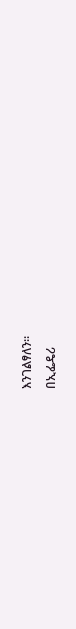እንገልፃለን።
በኢፌዴሪ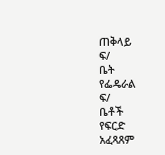ጠቅላይ
ፍ/
ቤት
የፌዴራል
ፍ/
ቤቶች
የፍርድ
አፈጻጸም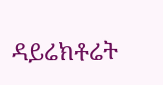ዳይሬክቶሬት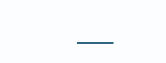___